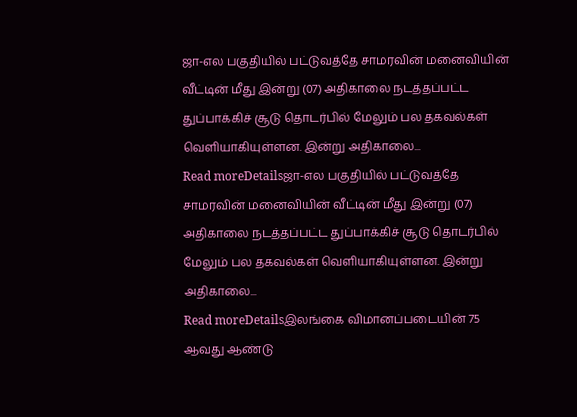ஜா-எல பகுதியில் பட்டுவத்தே சாமரவின் மனைவியின் வீட்டின் மீது இன்று (07) அதிகாலை நடத்தப்பட்ட துப்பாக்கிச் சூடு தொடர்பில் மேலும் பல தகவல்கள் வெளியாகியுள்ளன. இன்று அதிகாலை...
Read moreDetailsஜா-எல பகுதியில் பட்டுவத்தே சாமரவின் மனைவியின் வீட்டின் மீது இன்று (07) அதிகாலை நடத்தப்பட்ட துப்பாக்கிச் சூடு தொடர்பில் மேலும் பல தகவல்கள் வெளியாகியுள்ளன. இன்று அதிகாலை...
Read moreDetailsஇலங்கை விமானப்படையின் 75 ஆவது ஆண்டு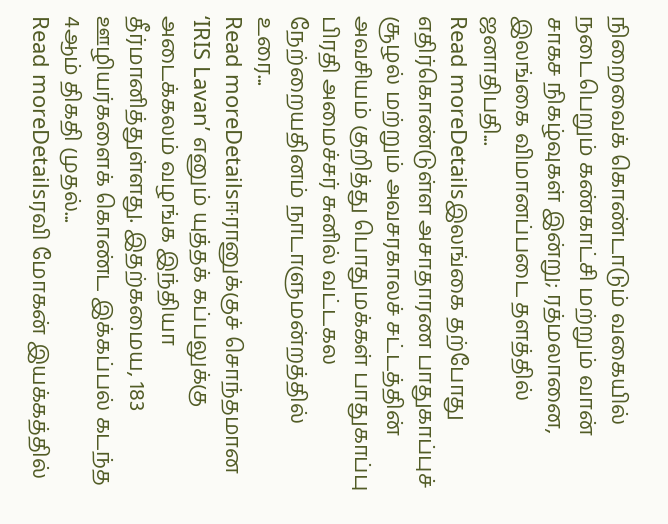நிறைவைக் கொண்டாடும் வகையில் நடைபெறும் கண்காட்சி மற்றும் வான் சாகச நிகழ்வுகள் இன்று; ரத்மலானை, இலங்கை விமானப்படை தளத்தில் ஜனாதிபதி...
Read moreDetailsஇலங்கை தற்போது எதிர்கொண்டுள்ள அசாதாரண பாதுகாப்புச் சூழல் மற்றும் அவசரகாலச் சட்டத்தின் அவசியம் குறித்து பொதுமக்கள் பாதுகாப்பு பிரதி அமைச்சர் சுனில் வட்டகல நேற்றையதினம் நாடாளுமன்றத்தில் உரை...
Read moreDetailsஈரானுக்குச் சொந்தமான ‘IRIS Lavan’ எனும் யுத்தக் கப்பலுக்கு அடைக்கலம் வழங்க இந்தியா தீர்மானித்துள்ளது. இதற்கமைய, 183 ஊழியர்களைக் கொண்ட இக்கப்பல் கடந்த 4ஆம் திகதி முதல்...
Read moreDetailsரவி மோகன் இயக்கத்தில்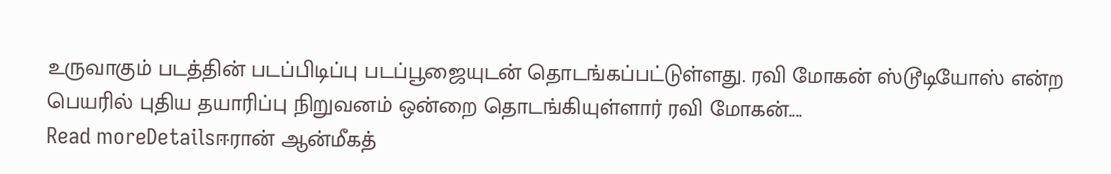உருவாகும் படத்தின் படப்பிடிப்பு படப்பூஜையுடன் தொடங்கப்பட்டுள்ளது. ரவி மோகன் ஸ்டூடியோஸ் என்ற பெயரில் புதிய தயாரிப்பு நிறுவனம் ஒன்றை தொடங்கியுள்ளார் ரவி மோகன்....
Read moreDetailsஈரான் ஆன்மீகத்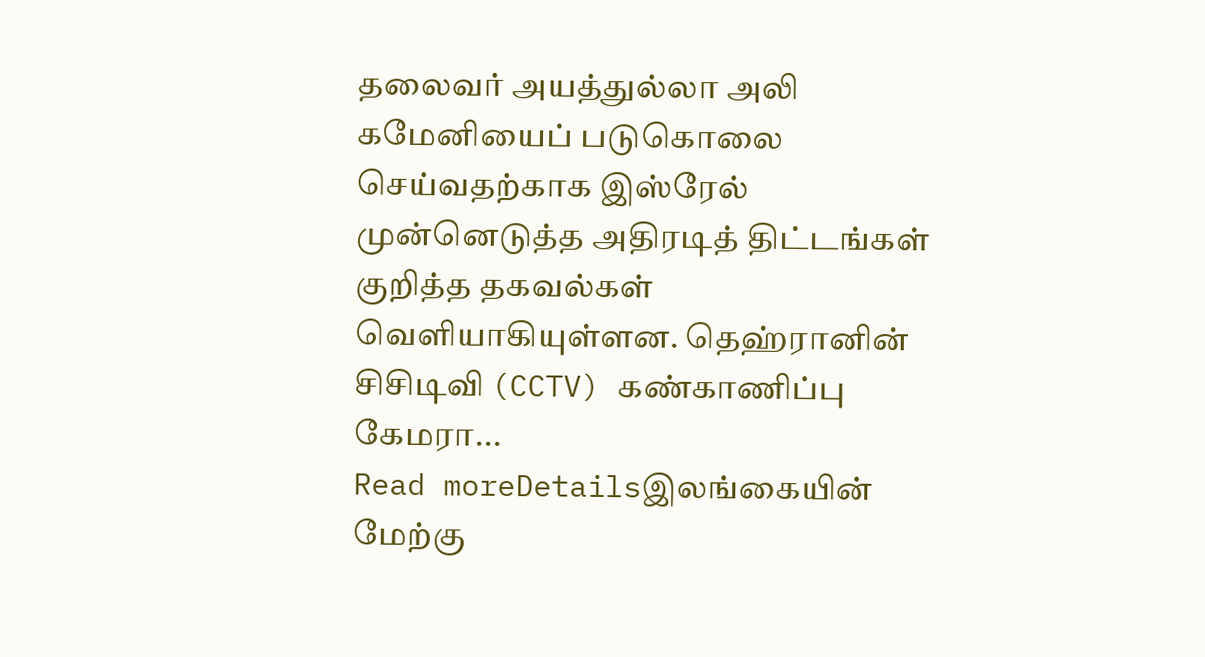தலைவர் அயத்துல்லா அலி கமேனியைப் படுகொலை செய்வதற்காக இஸ்ரேல் முன்னெடுத்த அதிரடித் திட்டங்கள் குறித்த தகவல்கள் வெளியாகியுள்ளன. தெஹ்ரானின் சிசிடிவி (CCTV) கண்காணிப்பு கேமரா...
Read moreDetailsஇலங்கையின் மேற்கு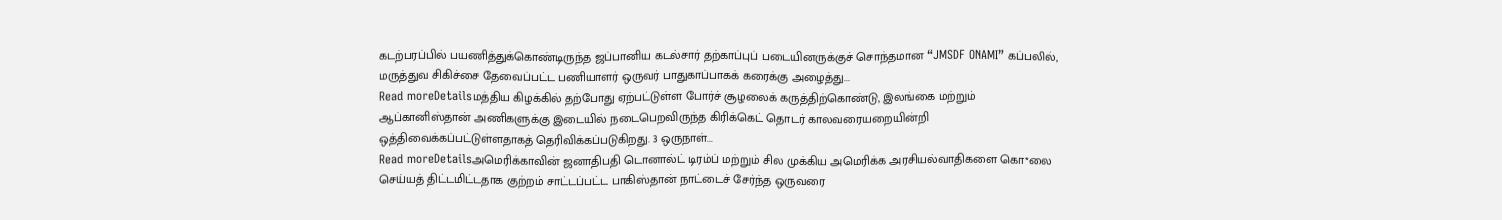கடற்பரப்பில் பயணித்துக்கொண்டிருந்த ஜப்பானிய கடல்சார் தற்காப்புப் படையினருக்குச் சொந்தமான “JMSDF ONAMI” கப்பலில், மருத்துவ சிகிச்சை தேவைப்பட்ட பணியாளர் ஒருவர் பாதுகாப்பாகக் கரைக்கு அழைத்து...
Read moreDetailsமத்திய கிழக்கில் தற்போது ஏற்பட்டுள்ள போர்ச் சூழலைக் கருத்திற்கொண்டு, இலங்கை மற்றும் ஆப்கானிஸ்தான் அணிகளுக்கு இடையில் நடைபெறவிருந்த கிரிக்கெட் தொடர் காலவரையறையின்றி ஒத்திவைக்கப்பட்டுள்ளதாகத் தெரிவிக்கப்படுகிறது. 3 ஒருநாள்...
Read moreDetailsஅமெரிக்காவின் ஜனாதிபதி டொனால்ட் டிரம்ப் மற்றும் சில முக்கிய அமெரிக்க அரசியல்வாதிகளை கொ*லை செய்யத் திட்டமிட்டதாக குற்றம் சாட்டப்பட்ட பாகிஸ்தான் நாட்டைச் சேர்ந்த ஒருவரை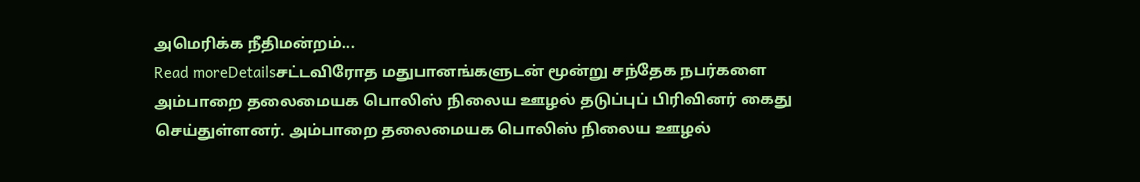அமெரிக்க நீதிமன்றம்...
Read moreDetailsசட்டவிரோத மதுபானங்களுடன் மூன்று சந்தேக நபர்களை அம்பாறை தலைமையக பொலிஸ் நிலைய ஊழல் தடுப்புப் பிரிவினர் கைது செய்துள்ளனர். அம்பாறை தலைமையக பொலிஸ் நிலைய ஊழல்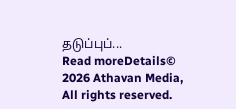தடுப்புப்...
Read moreDetails© 2026 Athavan Media, All rights reserved.